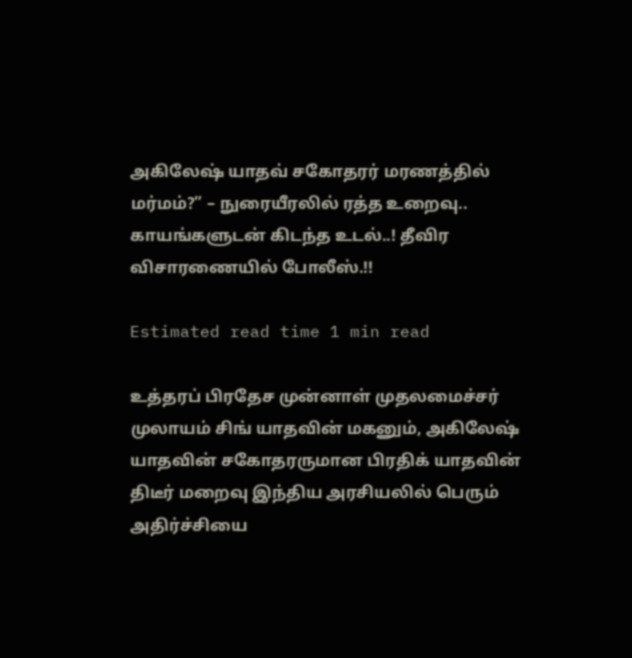அகிலேஷ் யாதவ் சகோதரர் மரணத்தில் மர்மம்?” – நுரையீரலில் ரத்த உறைவு.. காயங்களுடன் கிடந்த உடல்..! தீவிர விசாரணையில் போலீஸ்.!!

Estimated read time 1 min read

உத்தரப் பிரதேச முன்னாள் முதலமைச்சர் முலாயம் சிங் யாதவின் மகனும், அகிலேஷ் யாதவின் சகோதரருமான பிரதிக் யாதவின் திடீர் மறைவு இந்திய அரசியலில் பெரும் அதிர்ச்சியை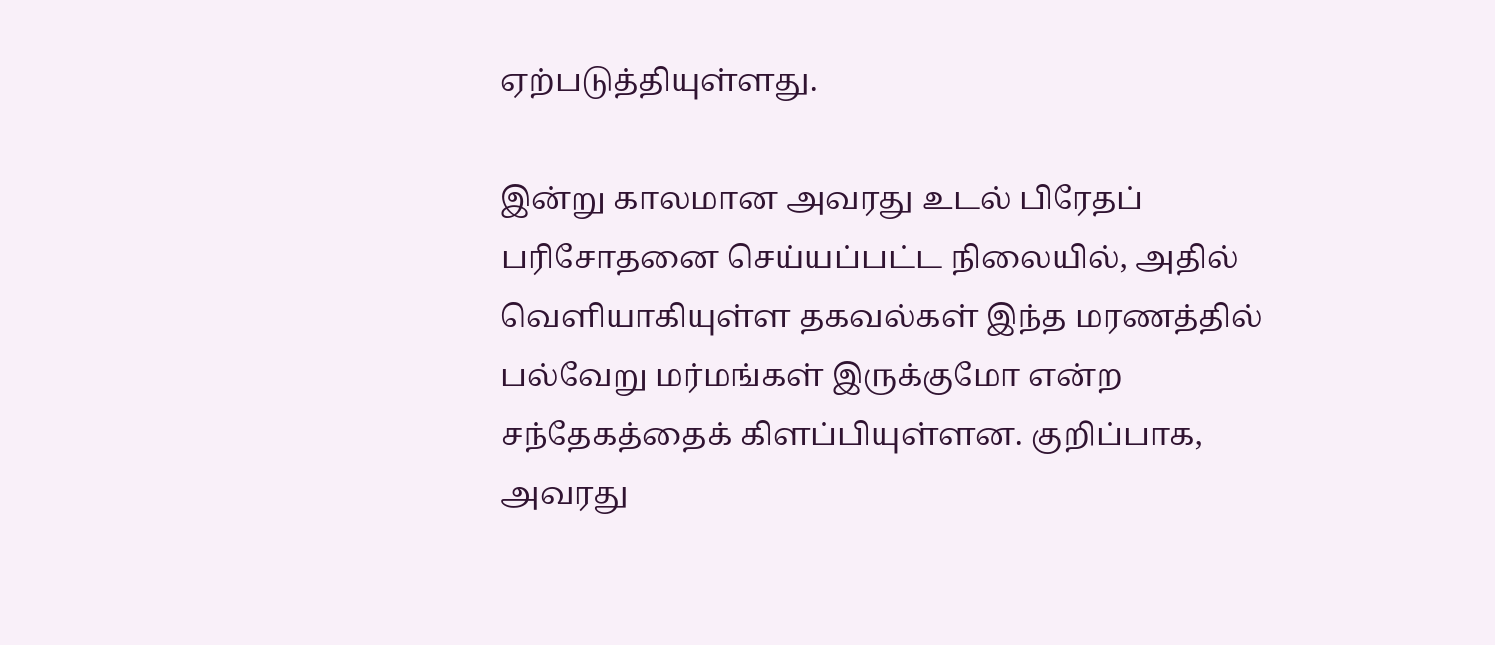ஏற்படுத்தியுள்ளது.

இன்று காலமான அவரது உடல் பிரேதப் பரிசோதனை செய்யப்பட்ட நிலையில், அதில் வெளியாகியுள்ள தகவல்கள் இந்த மரணத்தில் பல்வேறு மர்மங்கள் இருக்குமோ என்ற சந்தேகத்தைக் கிளப்பியுள்ளன. குறிப்பாக, அவரது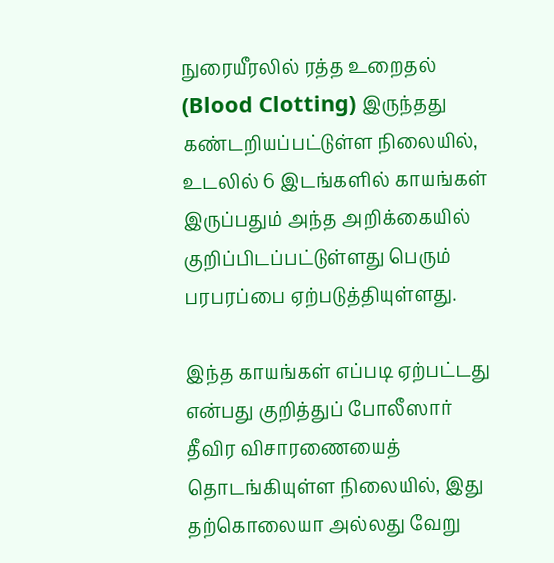நுரையீரலில் ரத்த உறைதல் (Blood Clotting) இருந்தது கண்டறியப்பட்டுள்ள நிலையில், உடலில் 6 இடங்களில் காயங்கள் இருப்பதும் அந்த அறிக்கையில் குறிப்பிடப்பட்டுள்ளது பெரும் பரபரப்பை ஏற்படுத்தியுள்ளது.

இந்த காயங்கள் எப்படி ஏற்பட்டது என்பது குறித்துப் போலீஸார் தீவிர விசாரணையைத் தொடங்கியுள்ள நிலையில், இது தற்கொலையா அல்லது வேறு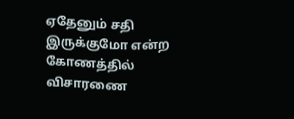ஏதேனும் சதி இருக்குமோ என்ற கோணத்தில் விசாரணை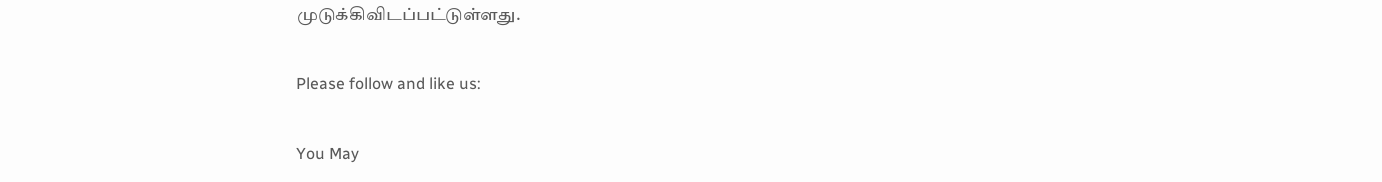முடுக்கிவிடப்பட்டுள்ளது.

Please follow and like us:

You May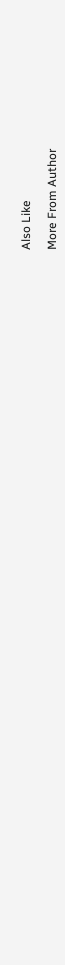Also Like

More From Author